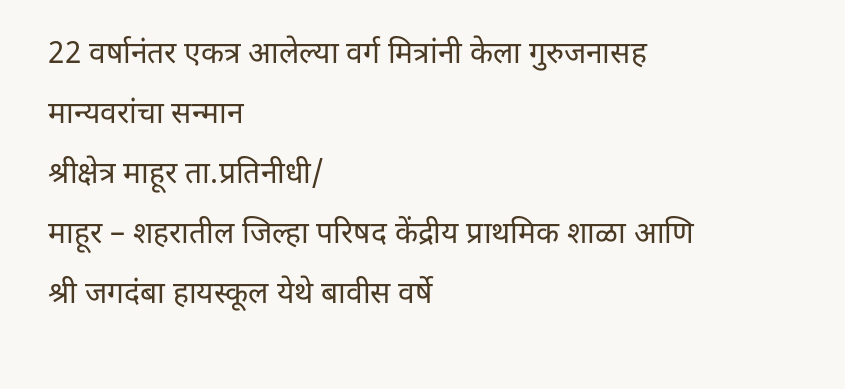22 वर्षानंतर एकत्र आलेल्या वर्ग मित्रांनी केला गुरुजनासह मान्यवरांचा सन्मान
श्रीक्षेत्र माहूर ता.प्रतिनीधी/
माहूर – शहरातील जिल्हा परिषद केंद्रीय प्राथमिक शाळा आणि श्री जगदंबा हायस्कूल येथे बावीस वर्षे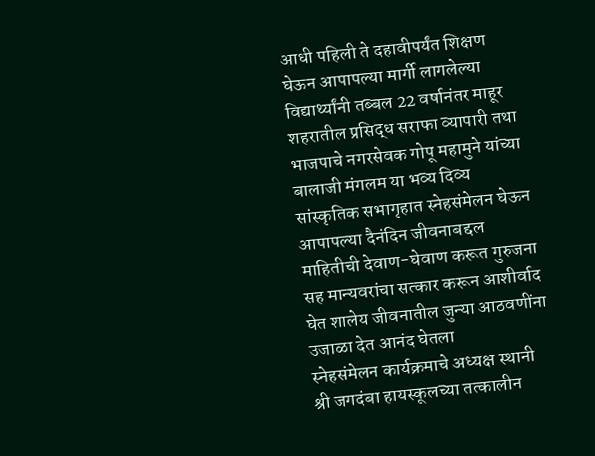आधी पहिली ते दहावीपर्यंत शिक्षण घेऊन आपापल्या मार्गी लागलेल्या विद्यार्थ्यांनी तब्बल 22 वर्षानंतर माहूर शहरातील प्रसिद्ध सराफा व्यापारी तथा भाजपाचे नगरसेवक गोपू महामुने यांच्या बालाजी मंगलम या भव्य दिव्य सांस्कृतिक सभागृहात स्नेहसंमेलन घेऊन आपापल्या दैनंदिन जीवनाबद्दल माहितीची देवाण-घेवाण करूत गुरुजना सह मान्यवरांचा सत्कार करून आशीर्वाद घेत शालेय जीवनातील जुन्या आठवणींना उजाळा देत आनंद घेतला
स्नेहसंमेलन कार्यक्रमाचे अध्यक्ष स्थानी श्री जगदंबा हायस्कूलच्या तत्कालीन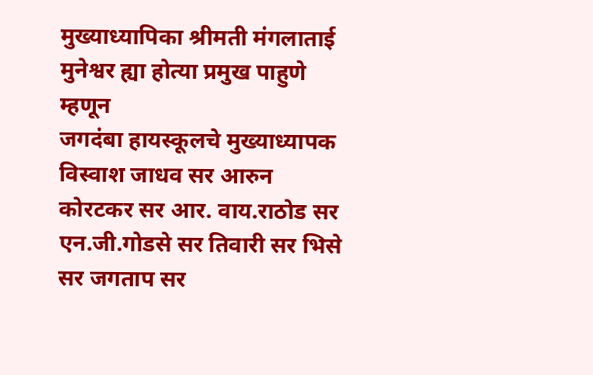मुख्याध्यापिका श्रीमती मंगलाताई मुनेश्वर ह्या होत्या प्रमुख पाहुणे म्हणून
जगदंबा हायस्कूलचे मुख्याध्यापक विस्वाश जाधव सर आरुन कोरटकर सर आर. वाय.राठोड सर एन.जी.गोडसे सर तिवारी सर भिसे सर जगताप सर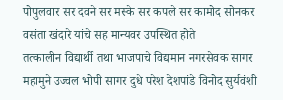पोपुलवार सर दवने सर मस्के सर कपले सर कामोद सोनकर वसंता खंदारे यांचे सह मान्यवर उपस्थित होते
तत्कालीन विद्यार्थी तथा भाजपाचे विद्यमान नगरसेवक सागर महामुने उज्वल भोपी सागर दुधे परेश देशपांडे विनोद सुर्यवंशी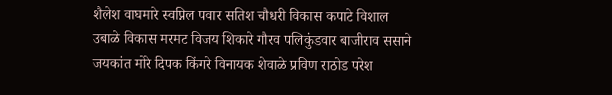शैलेश वाघमारे स्वप्निल पवार सतिश चौधरी विकास कपाटे विशाल उबाळे विकास मरमट विजय शिकारे गौरव पलिकुंडवार बाजीराव ससाने जयकांत मोरे दिपक किंगरे विनायक शेवाळे प्रविण राठोड परेश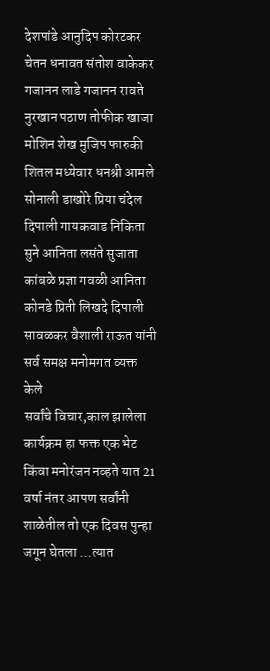देशपांडे आनुदिप कोरटकर चेतन धनावत संतोश वाकेकर गजानन लाडे गजानन रावते नुरखान पठाण तोफीक खाजा मोशिन शेख मुजिप फारुकी
शितल मध्येवार धनश्री आमले सोनाली डाखोरे प्रिया चंदेल दिपाली गायकवाड निकिता सुने आनिता लसंते सुजाता कांबळे प्रज्ञा गवळी आनिता कोनडे प्रिती लिखदे दिपाली सावळकर वैशाली राऊत यांनी सर्व समक्ष मनोमगत व्यक्त केले
सर्वांचे विचार,काल झालेला कार्यक्रम हा फक्त एक भेट किंवा मनोरंजन नव्हते यात 21 वर्षा नंतर आपण सर्वांनी शाळेतील तो एक दिवस पुन्हा जगून घेतला …त्यात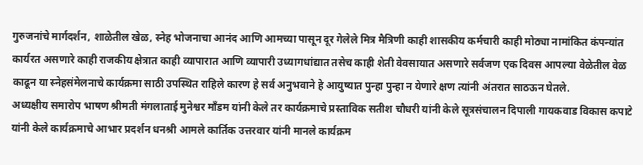गुरुजनांचे मार्गदर्शन, शाळेतील खेळ, स्नेह भोजनाचा आनंद आणि आमच्या पासून दूर गेलेले मित्र मैत्रिणी काही शासकीय कर्मचारी काही मोठ्या नामांकित कंपन्यांत कार्यरत असणारे काही राजकीय क्षेत्रात काही व्यापारात आणि व्यापारी उध्यागधांद्यात तसेच काही शेती वेवसायात असणारे सर्वजण एक दिवस आपल्या वेळेतील वेळ काढून या स्नेहसंमेलनाचे कार्यक्रमा साठी उपस्थित राहिले कारण हे सर्व अनुभवाने हे आयुष्यात पुन्हा पुन्हा न येणारे क्षण त्यांनी अंतरात साठऊन घेतले.
अध्यक्षीय समारोप भाषण श्रीमती मंगलाताई मुनेश्वर माँडम यांनी केले तर कार्यक्रमाचे प्रस्ताविक सतीश चौधरी यांनी केले सूत्रसंचालन दिपाली गायकवाड विकास कपाटे यांनी केले कार्यक्रमाचे आभार प्रदर्शन धनश्री आमले कार्तिक उत्तरवार यांनी मानले कार्यक्रम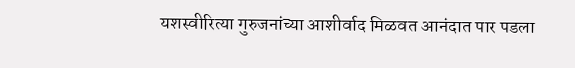यशस्वीरित्या गुरुजनांच्या आशीर्वाद मिळवत आनंदात पार पडला